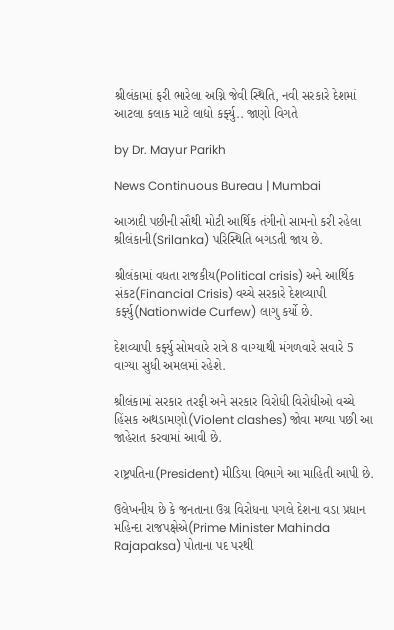શ્રીલંકામાં ફરી ભારેલા અગ્નિ જેવી સ્થિતિ, નવી સરકારે દેશમાં આટલા કલાક માટે લાદ્યો કર્ફ્યુ.. જાણો વિગતે

by Dr. Mayur Parikh

News Continuous Bureau | Mumbai

આઝાદી પછીની સૌથી મોટી આર્થિક તંગીનો સામનો કરી રહેલા શ્રીલંકાની(Srilanka) પરિસ્થિતિ બગડતી જાય છે.

શ્રીલંકામાં વધતા રાજકીય(Political crisis) અને આર્થિક સંકટ(Financial Crisis) વચ્ચે સરકારે દેશવ્યાપી કર્ફ્યુ(Nationwide Curfew) લાગુ કર્યો છે.

દેશવ્યાપી કર્ફ્યુ સોમવારે રાત્રે 8 વાગ્યાથી મંગળવારે સવારે 5 વાગ્યા સુધી અમલમાં રહેશે.

શ્રીલંકામાં સરકાર તરફી અને સરકાર વિરોધી વિરોધીઓ વચ્ચે હિંસક અથડામણો(Violent clashes) જોવા મળ્યા પછી આ જાહેરાત કરવામાં આવી છે.

રાષ્ટ્રપતિના(President) મીડિયા વિભાગે આ માહિતી આપી છે.

ઉલેખનીય છે કે જનતાના ઉગ્ર વિરોધના પગલે દેશના વડા પ્રધાન મહિન્દા રાજપક્ષેએ(Prime Minister Mahinda Rajapaksa) પોતાના પદ પરથી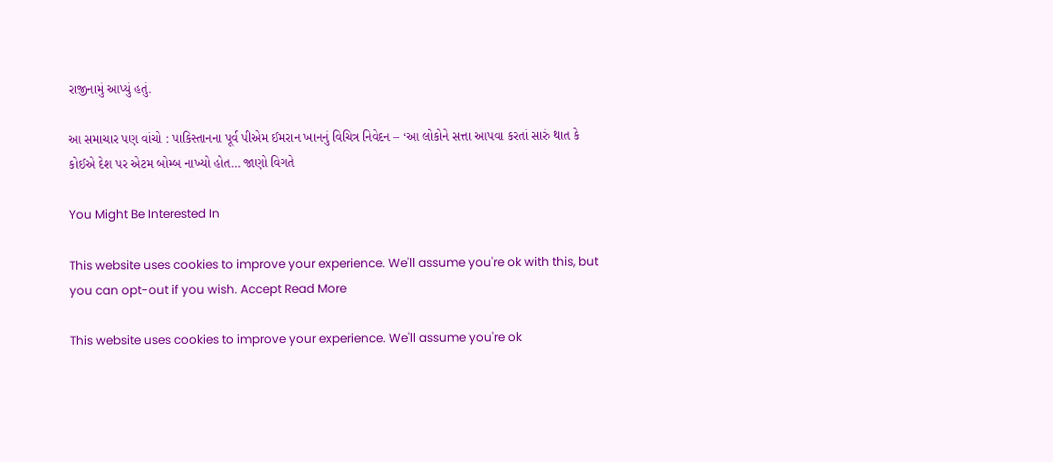રાજીનામું આપ્યું હતું.

આ સમાચાર પણ વાંચો : પાકિસ્તાનના પૂર્વ પીએમ ઈમરાન ખાનનું વિચિત્ર નિવેદન – ‘આ લોકોને સત્તા આપવા કરતાં સારું થાત કે કોઈએ દેશ પર એટમ બોમ્બ નાખ્યો હોત… જાણો વિગતે

You Might Be Interested In

This website uses cookies to improve your experience. We'll assume you're ok with this, but you can opt-out if you wish. Accept Read More

This website uses cookies to improve your experience. We'll assume you're ok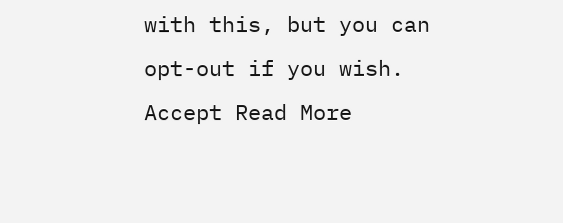with this, but you can opt-out if you wish. Accept Read More